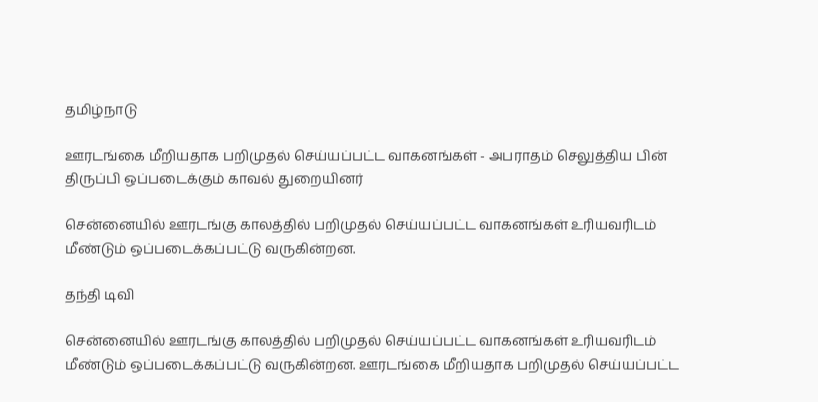தமிழ்நாடு

ஊரடங்கை மீறியதாக பறிமுதல் செய்யப்பட்ட வாகனங்கள் - அபராதம் செலுத்திய பின் திருப்பி ஒப்படைக்கும் காவல் துறையினர்

சென்னையில் ஊரடங்கு காலத்தில் பறிமுதல் செய்யப்பட்ட வாகனங்கள் உரியவரிடம் மீண்டும் ஒப்படைக்கப்பட்டு வருகின்றன.

தந்தி டிவி

சென்னையில் ஊரடங்கு காலத்தில் பறிமுதல் செய்யப்பட்ட வாகனங்கள் உரியவரிடம் மீண்டும் ஒப்படைக்கப்பட்டு வருகின்றன. ஊரடங்கை மீறியதாக பறிமுதல் செய்யப்பட்ட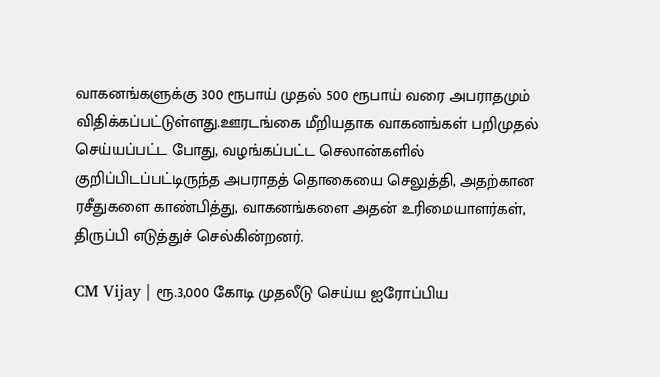வாகனங்களுக்கு 300 ரூபாய் முதல் 500 ரூபாய் வரை அபராதமும் விதிக்கப்பட்டுள்ளது.ஊரடங்கை மீறியதாக வாகனங்கள் பறிமுதல் செய்யப்பட்ட போது, வழங்கப்பட்ட செலான்களில் குறிப்பிடப்பட்டிருந்த அபராதத் தொகையை செலுத்தி, அதற்கான ரசீதுகளை காண்பித்து, வாகனங்களை அதன் உரிமையாளர்கள், திருப்பி எடுத்துச் செல்கின்றனர்.

CM Vijay | ரூ.3,000 கோடி முதலீடு செய்ய ஐரோப்பிய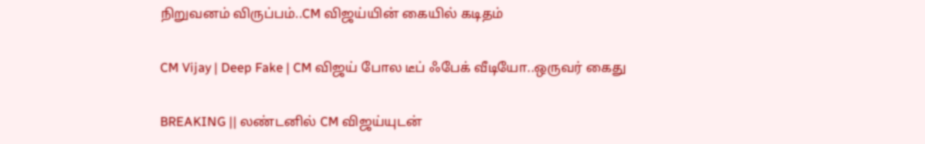நிறுவனம் விருப்பம்..CM விஜய்யின் கையில் கடிதம்

CM Vijay | Deep Fake | CM விஜய் போல டீப் ஃபேக் வீடியோ..ஒருவர் கைது

BREAKING || லண்டனில் CM விஜய்யுடன்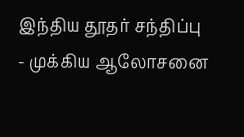இந்திய தூதர் சந்திப்பு - முக்கிய ஆலோசனை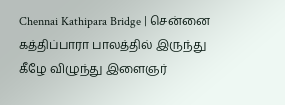Chennai Kathipara Bridge | சென்னை கத்திப்பாரா பாலத்தில் இருந்து கீழே விழுந்து இளைஞர்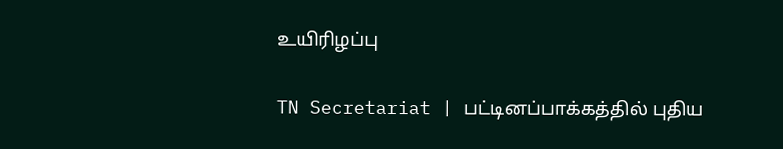உயிரிழப்பு

TN Secretariat | பட்டினப்பாக்கத்தில் புதிய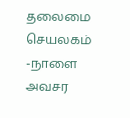தலைமை செயலகம் -நாளை அவசர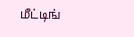மீட்டிங்